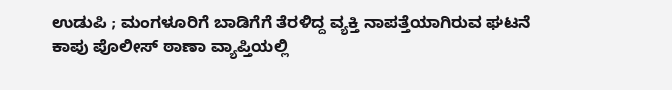ಉಡುಪಿ ; ಮಂಗಳೂರಿಗೆ ಬಾಡಿಗೆಗೆ ತೆರಳಿದ್ದ ವ್ಯಕ್ತಿ ನಾಪತ್ತೆಯಾಗಿರುವ ಘಟನೆ ಕಾಪು ಪೊಲೀಸ್ ಠಾಣಾ ವ್ಯಾಪ್ತಿಯಲ್ಲಿ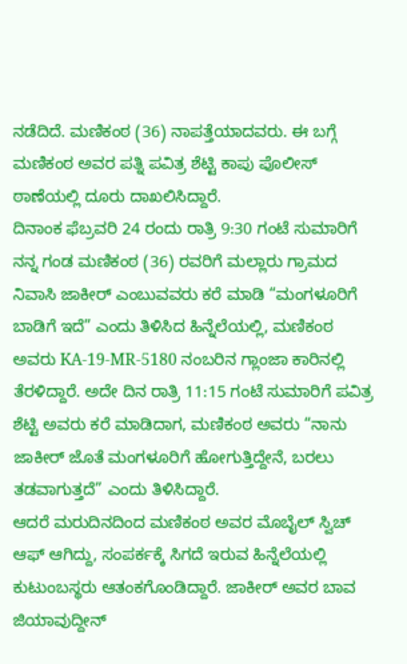ನಡೆದಿದೆ. ಮಣಿಕಂಠ (36) ನಾಪತ್ತೆಯಾದವರು. ಈ ಬಗ್ಗೆ ಮಣಿಕಂಠ ಅವರ ಪತ್ನಿ ಪವಿತ್ರ ಶೆಟ್ಟಿ ಕಾಪು ಪೊಲೀಸ್ ಠಾಣೆಯಲ್ಲಿ ದೂರು ದಾಖಲಿಸಿದ್ದಾರೆ.
ದಿನಾಂಕ ಫೆಬ್ರವರಿ 24 ರಂದು ರಾತ್ರಿ 9:30 ಗಂಟೆ ಸುಮಾರಿಗೆ ನನ್ನ ಗಂಡ ಮಣಿಕಂಠ (36) ರವರಿಗೆ ಮಲ್ಲಾರು ಗ್ರಾಮದ ನಿವಾಸಿ ಜಾಕೀರ್ ಎಂಬುವವರು ಕರೆ ಮಾಡಿ “ಮಂಗಳೂರಿಗೆ ಬಾಡಿಗೆ ಇದೆ” ಎಂದು ತಿಳಿಸಿದ ಹಿನ್ನೆಲೆಯಲ್ಲಿ, ಮಣಿಕಂಠ ಅವರು KA-19-MR-5180 ನಂಬರಿನ ಗ್ಲಾಂಜಾ ಕಾರಿನಲ್ಲಿ ತೆರಳಿದ್ದಾರೆ. ಅದೇ ದಿನ ರಾತ್ರಿ 11:15 ಗಂಟೆ ಸುಮಾರಿಗೆ ಪವಿತ್ರ ಶೆಟ್ಟಿ ಅವರು ಕರೆ ಮಾಡಿದಾಗ, ಮಣಿಕಂಠ ಅವರು “ನಾನು ಜಾಕೀರ್ ಜೊತೆ ಮಂಗಳೂರಿಗೆ ಹೋಗುತ್ತಿದ್ದೇನೆ, ಬರಲು ತಡವಾಗುತ್ತದೆ” ಎಂದು ತಿಳಿಸಿದ್ದಾರೆ.
ಆದರೆ ಮರುದಿನದಿಂದ ಮಣಿಕಂಠ ಅವರ ಮೊಬೈಲ್ ಸ್ವಿಚ್ ಆಫ್ ಆಗಿದ್ದು, ಸಂಪರ್ಕಕ್ಕೆ ಸಿಗದೆ ಇರುವ ಹಿನ್ನೆಲೆಯಲ್ಲಿ ಕುಟುಂಬಸ್ಥರು ಆತಂಕಗೊಂಡಿದ್ದಾರೆ. ಜಾಕೀರ್ ಅವರ ಬಾವ ಜಿಯಾವುದ್ದೀನ್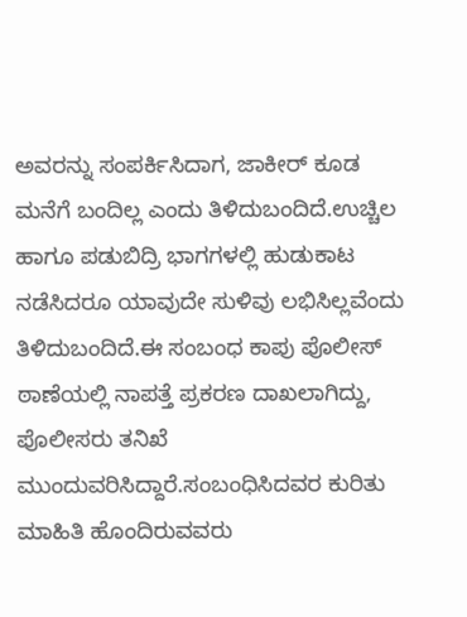ಅವರನ್ನು ಸಂಪರ್ಕಿಸಿದಾಗ, ಜಾಕೀರ್ ಕೂಡ ಮನೆಗೆ ಬಂದಿಲ್ಲ ಎಂದು ತಿಳಿದುಬಂದಿದೆ.ಉಚ್ಚಿಲ ಹಾಗೂ ಪಡುಬಿದ್ರಿ ಭಾಗಗಳಲ್ಲಿ ಹುಡುಕಾಟ ನಡೆಸಿದರೂ ಯಾವುದೇ ಸುಳಿವು ಲಭಿಸಿಲ್ಲವೆಂದು ತಿಳಿದುಬಂದಿದೆ.ಈ ಸಂಬಂಧ ಕಾಪು ಪೊಲೀಸ್ ಠಾಣೆಯಲ್ಲಿ ನಾಪತ್ತೆ ಪ್ರಕರಣ ದಾಖಲಾಗಿದ್ದು, ಪೊಲೀಸರು ತನಿಖೆ ಮುಂದುವರಿಸಿದ್ದಾರೆ.ಸಂಬಂಧಿಸಿದವರ ಕುರಿತು ಮಾಹಿತಿ ಹೊಂದಿರುವವರು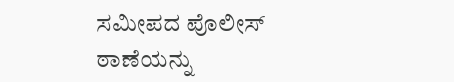ಸಮೀಪದ ಪೊಲೀಸ್ ಠಾಣೆಯನ್ನು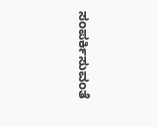ಸಂಪರ್ಕಿಸುವಂತೆ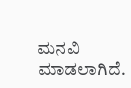ಮನವಿ ಮಾಡಲಾಗಿದೆ.